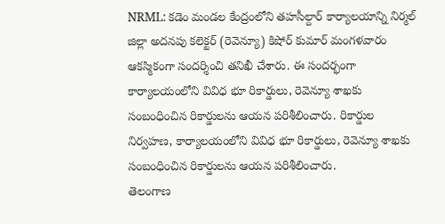NRML: కడెం మండల కేంద్రంలోని తహసీల్దార్ కార్యాలయాన్ని నిర్మల్ జిల్లా అదనపు కలెక్టర్ (రెవెన్యూ) కిషోర్ కుమార్ మంగళవారం ఆకస్మికంగా సందర్శించి తనిఖీ చేశారు. ఈ సందర్భంగా కార్యాలయంలోని వివిధ భూ రికార్డులు, రెవెన్యూ శాఖకు సంబంధించిన రికార్డులను ఆయన పరిశీలించారు. రికార్డుల నిర్వహణ, కార్యాలయంలోని వివిధ భూ రికార్డులు, రెవెన్యూ శాఖకు సంబంధించిన రికార్డులను ఆయన పరిశీలించారు.
తెలంగాణ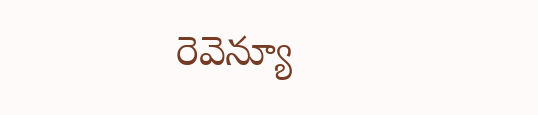రెవెన్యూ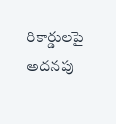రికార్డులపై అదనపు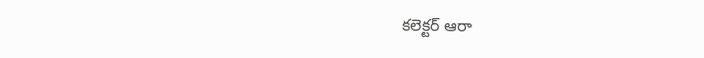కలెక్టర్ ఆరా